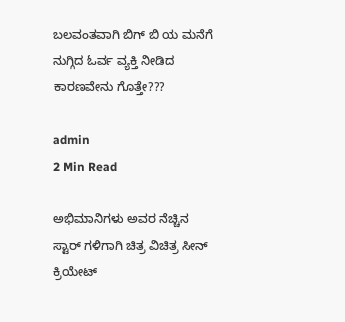ಬಲವಂತವಾಗಿ ಬಿಗ್ ಬಿ ಯ ಮನೆಗೆ ನುಗ್ಗಿದ ಓರ್ವ ವ್ಯಕ್ತಿ ನೀಡಿದ ಕಾರಣವೇನು ಗೊತ್ತೇ???

admin
2 Min Read

ಅಭಿಮಾನಿಗಳು ಅವರ ನೆಚ್ಚಿನ ಸ್ಟಾರ್ ಗಳಿಗಾಗಿ ಚಿತ್ರ ವಿಚಿತ್ರ ಸೀನ್ ಕ್ರಿಯೇಟ್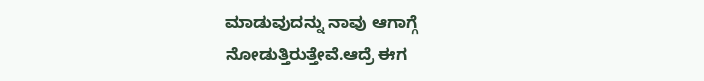ಮಾಡುವುದನ್ನು ನಾವು ಆಗಾಗ್ಗೆ ನೋಡುತ್ತಿರುತ್ತೇವೆ.ಆದ್ರೆ ಈಗ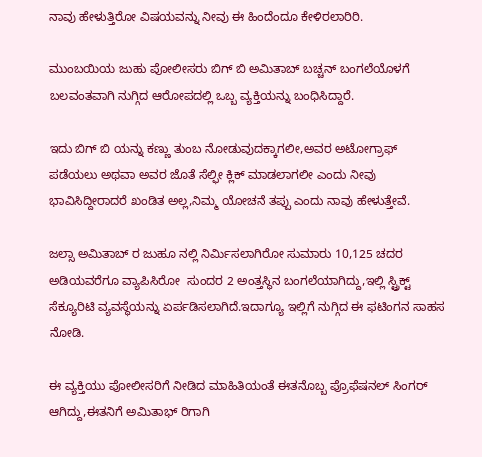ನಾವು ಹೇಳುತ್ತಿರೋ ವಿಷಯವನ್ನು ನೀವು ಈ ಹಿಂದೆಂದೂ ಕೇಳಿರಲಾರಿರಿ.

ಮುಂಬಯಿಯ ಜುಹು ಪೋಲೀಸರು ಬಿಗ್ ಬಿ ಅಮಿತಾಬ್ ಬಚ್ಚನ್ ಬಂಗಲೆಯೊಳಗೆ ಬಲವಂತವಾಗಿ ನುಗ್ಗಿದ ಆರೋಪದಲ್ಲಿ ಒಬ್ಬ ವ್ಯಕ್ತಿಯನ್ನು ಬಂಧಿಸಿದ್ದಾರೆ.

ಇದು ಬಿಗ್ ಬಿ ಯನ್ನು ಕಣ್ಣು ತುಂಬ ನೋಡುವುದಕ್ಕಾಗಲೀ,ಅವರ ಅಟೋಗ್ರಾಫ್ ಪಡೆಯಲು ಅಥವಾ ಅವರ ಜೊತೆ ಸೆಲ್ಫೀ ಕ್ಲಿಕ್ ಮಾಡಲಾಗಲೀ ಎಂದು ನೀವು ಭಾವಿಸಿದ್ದೀರಾದರೆ ಖಂಡಿತ ಅಲ್ಲ,ನಿಮ್ಮ ಯೋಚನೆ ತಪ್ಪು ಎಂದು ನಾವು ಹೇಳುತ್ತೇವೆ.

ಜಲ್ಸಾ ಅಮಿತಾಬ್ ರ ಜುಹೂ ನಲ್ಲಿ ನಿರ್ಮಿಸಲಾಗಿರೋ ಸುಮಾರು 10,125 ಚದರ ಅಡಿಯವರೆಗೂ ವ್ಯಾಪಿಸಿರೋ  ಸುಂದರ 2 ಅಂತ್ತಸ್ಥಿನ ಬಂಗಲೆಯಾಗಿದ್ದು,ಇಲ್ಲಿ ಸ್ಟ್ರಿಕ್ಟ್ ಸೆಕ್ಯೂರಿಟಿ ವ್ಯವಸ್ಥೆಯನ್ನು ಏರ್ಪಡಿಸಲಾಗಿದೆ.ಇದಾಗ್ಯೂ ಇಲ್ಲಿಗೆ ನುಗ್ಗಿದ ಈ ಫಟಿಂಗನ ಸಾಹಸ ನೋಡಿ.

ಈ ವ್ಯಕ್ತಿಯು ಪೋಲೀಸರಿಗೆ ನೀಡಿದ ಮಾಹಿತಿಯಂತೆ ಈತನೊಬ್ಬ ಪ್ರೊಫೆಷನಲ್ ಸಿಂಗರ್ ಆಗಿದ್ದು,ಈತನಿಗೆ ಅಮಿತಾಭ್ ರಿಗಾಗಿ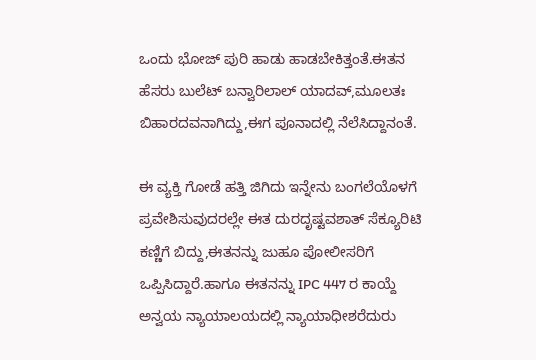ಒಂದು ಭೋಜ್ ಪುರಿ ಹಾಡು ಹಾಡಬೇಕಿತ್ತಂತೆ.ಈತನ ಹೆಸರು ಬುಲೆಟ್ ಬನ್ವಾರಿಲಾಲ್ ಯಾದವ್,ಮೂಲತಃ ಬಿಹಾರದವನಾಗಿದ್ದು,ಈಗ ಪೂನಾದಲ್ಲಿ ನೆಲೆಸಿದ್ದಾನಂತೆ.

ಈ ವ್ಯಕ್ತಿ ಗೋಡೆ ಹತ್ತಿ ಜಿಗಿದು ಇನ್ನೇನು ಬಂಗಲೆಯೊಳಗೆ ಪ್ರವೇಶಿಸುವುದರಲ್ಲೇ ಈತ ದುರದೃಷ್ಟವಶಾತ್ ಸೆಕ್ಯೂರಿಟಿ ಕಣ್ಣಿಗೆ ಬಿದ್ದು,ಈತನನ್ನು ಜುಹೂ ಪೋಲೀಸರಿಗೆ ಒಪ್ಪಿಸಿದ್ದಾರೆ.ಹಾಗೂ ಈತನನ್ನು IPC 447 ರ ಕಾಯ್ದೆ ಅನ್ವಯ ನ್ಯಾಯಾಲಯದಲ್ಲಿ ನ್ಯಾಯಾಧೀಶರೆದುರು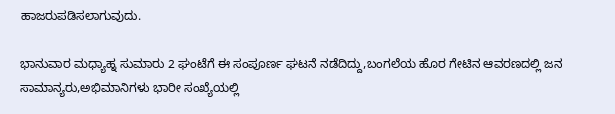ಹಾಜರುಪಡಿಸಲಾಗುವುದು.

ಭಾನುವಾರ ಮಧ್ಯಾಹ್ನ ಸುಮಾರು 2 ಘಂಟೆಗೆ ಈ ಸಂಪೂರ್ಣ ಘಟನೆ ನಡೆದಿದ್ದು,ಬಂಗಲೆಯ ಹೊರ ಗೇಟಿನ ಆವರಣದಲ್ಲಿ ಜನ ಸಾಮಾನ್ಯರು,ಅಭಿಮಾನಿಗಳು ಭಾರೀ ಸಂಖ್ಯೆಯಲ್ಲಿ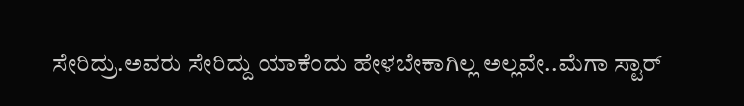ಸೇರಿದ್ರು.ಅವರು ಸೇರಿದ್ದು ಯಾಕೆಂದು ಹೇಳಬೇಕಾಗಿಲ್ಲ ಅಲ್ಲವೇ..ಮೆಗಾ ಸ್ಟಾರ್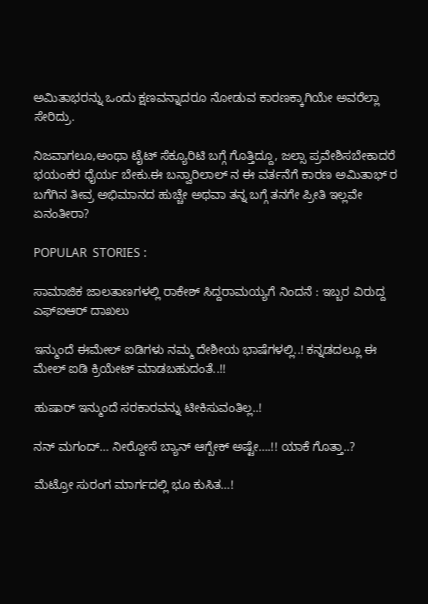ಅಮಿತಾಭರನ್ನು ಒಂದು ಕ್ಷಣವನ್ನಾದರೂ ನೋಡುವ ಕಾರಣಕ್ಕಾಗಿಯೇ ಅವರೆಲ್ಲಾ ಸೇರಿದ್ರು.

ನಿಜವಾಗಲೂ,ಅಂಥಾ ಟೈಟ್ ಸೆಕ್ಯೂರಿಟಿ ಬಗ್ಗೆ ಗೊತ್ತಿದ್ದೂ, ಜಲ್ಸಾ ಪ್ರವೇಶಿಸಬೇಕಾದರೆ ಭಯಂಕರ ಧೈರ್ಯ ಬೇಕು.ಈ ಬನ್ವಾರಿಲಾಲ್ ನ ಈ ವರ್ತನೆಗೆ ಕಾರಣ ಅಮಿತಾಭ್ ರ ಬಗೆಗಿನ ತೀವ್ರ ಅಭಿಮಾನದ ಹುಚ್ಚೇ ಅಥವಾ ತನ್ನ ಬಗ್ಗೆ ತನಗೇ ಪ್ರೀತಿ ಇಲ್ಲವೇ ಏನಂತೀರಾ?

POPULAR  STORIES :

ಸಾಮಾಜಿಕ ಜಾಲತಾಣಗಳಲ್ಲಿ ರಾಕೇಶ್ ಸಿದ್ದರಾಮಯ್ಯಗೆ ನಿಂದನೆ : ಇಬ್ಬರ ವಿರುದ್ದ ಎಫ್‍ಐಆರ್ ದಾಖಲು

ಇನ್ಮುಂದೆ ಈಮೇಲ್ ಐಡಿಗಳು ನಮ್ಮ ದೇಶೀಯ ಭಾಷೆಗಳಲ್ಲಿ..! ಕನ್ನಡದಲ್ಲೂ ಈ ಮೇಲ್ ಐಡಿ ಕ್ರಿಯೇಟ್ ಮಾಡಬಹುದಂತೆ..!!

ಹುಷಾರ್ ಇನ್ಮುಂದೆ ಸರಕಾರವನ್ನು ಟೀಕಿಸುವಂತಿಲ್ಲ..!

ನನ್ ಮಗಂದ್… ನೀರ್‍ದೋಸೆ ಬ್ಯಾನ್ ಆಗ್ಬೇಕ್ ಅಷ್ಟೇ….!! ಯಾಕೆ ಗೊತ್ತಾ..?

ಮೆಟ್ರೋ ಸುರಂಗ ಮಾರ್ಗದಲ್ಲಿ ಭೂ ಕುಸಿತ…!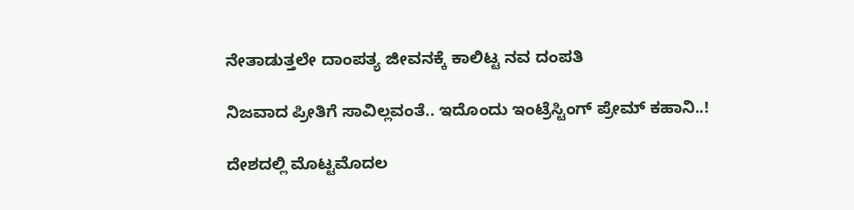ನೇತಾಡುತ್ತಲೇ ದಾಂಪತ್ಯ ಜೀವನಕ್ಕೆ ಕಾಲಿಟ್ಟ ನವ ದಂಪತಿ

ನಿಜವಾದ ಪ್ರೀತಿಗೆ ಸಾವಿಲ್ಲವಂತೆ.. ಇದೊಂದು ಇಂಟ್ರೆಸ್ಟಿಂಗ್ ಪ್ರೇಮ್ ಕಹಾನಿ..!

ದೇಶದಲ್ಲಿ ಮೊಟ್ಟಮೊದಲ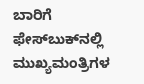ಬಾರಿಗೆ ಫೇಸ್‍ಬುಕ್‍ನಲ್ಲಿ ಮುಖ್ಯಮಂತ್ರಿಗಳ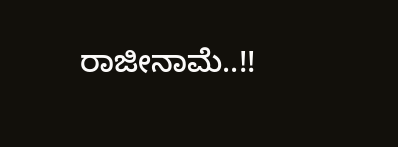ರಾಜೀನಾಮೆ..!!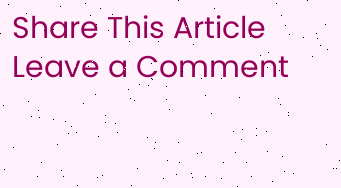Share This Article
Leave a Comment